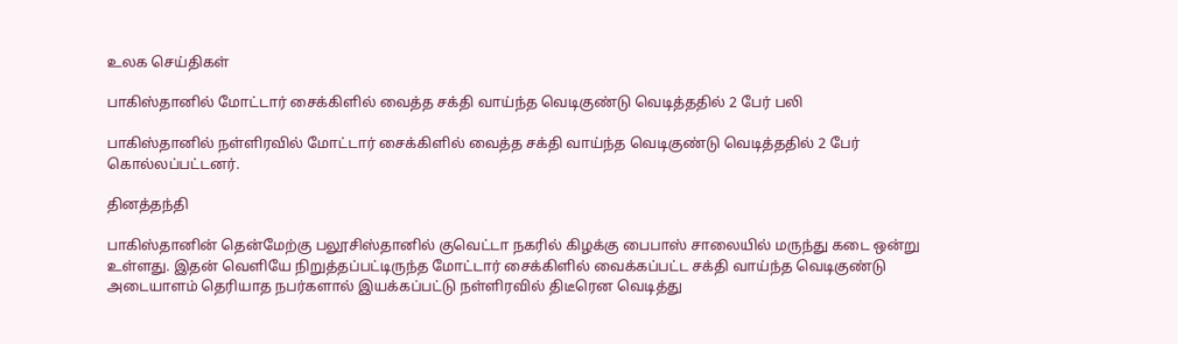உலக செய்திகள்

பாகிஸ்தானில் மோட்டார் சைக்கிளில் வைத்த சக்தி வாய்ந்த வெடிகுண்டு வெடித்ததில் 2 பேர் பலி

பாகிஸ்தானில் நள்ளிரவில் மோட்டார் சைக்கிளில் வைத்த சக்தி வாய்ந்த வெடிகுண்டு வெடித்ததில் 2 பேர் கொல்லப்பட்டனர்.

தினத்தந்தி

பாகிஸ்தானின் தென்மேற்கு பலூசிஸ்தானில் குவெட்டா நகரில் கிழக்கு பைபாஸ் சாலையில் மருந்து கடை ஒன்று உள்ளது. இதன் வெளியே நிறுத்தப்பட்டிருந்த மோட்டார் சைக்கிளில் வைக்கப்பட்ட சக்தி வாய்ந்த வெடிகுண்டு அடையாளம் தெரியாத நபர்களால் இயக்கப்பட்டு நள்ளிரவில் திடீரென வெடித்து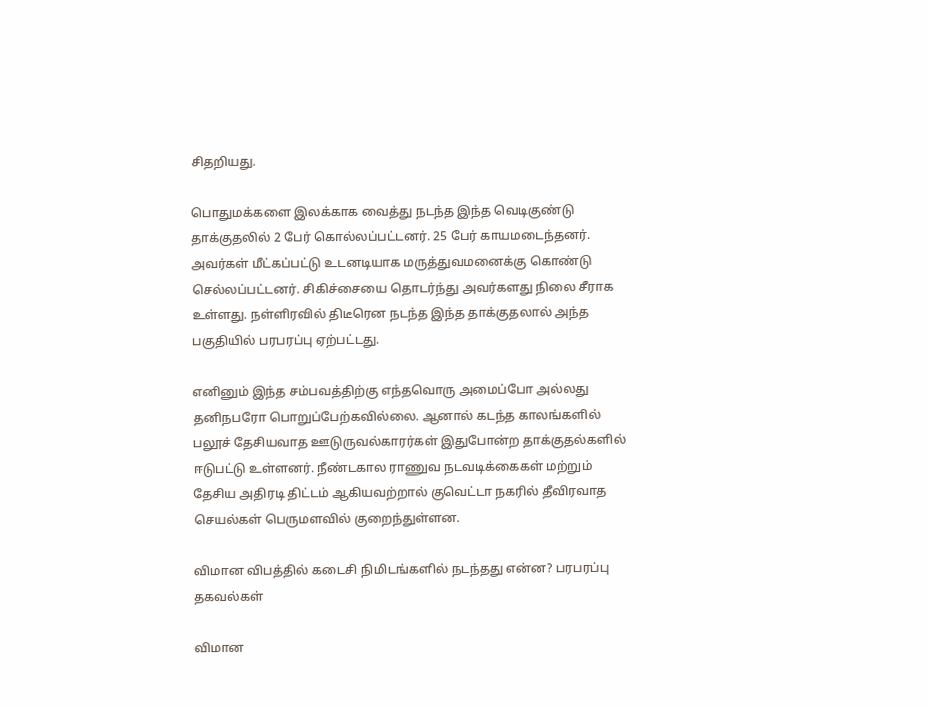சிதறியது.

பொதுமக்களை இலக்காக வைத்து நடந்த இந்த வெடிகுண்டு தாக்குதலில் 2 பேர் கொல்லப்பட்டனர். 25 பேர் காயமடைந்தனர். அவர்கள் மீட்கப்பட்டு உடனடியாக மருத்துவமனைக்கு கொண்டு செல்லப்பட்டனர். சிகிச்சையை தொடர்ந்து அவர்களது நிலை சீராக உள்ளது. நள்ளிரவில் திடீரென நடந்த இந்த தாக்குதலால் அந்த பகுதியில் பரபரப்பு ஏற்பட்டது.

எனினும் இந்த சம்பவத்திற்கு எந்தவொரு அமைப்போ அல்லது தனிநபரோ பொறுப்பேற்கவில்லை. ஆனால் கடந்த காலங்களில் பலூச் தேசியவாத ஊடுருவல்காரர்கள் இதுபோன்ற தாக்குதல்களில் ஈடுபட்டு உள்ளனர். நீண்டகால ராணுவ நடவடிக்கைகள் மற்றும் தேசிய அதிரடி திட்டம் ஆகியவற்றால் குவெட்டா நகரில் தீவிரவாத செயல்கள் பெருமளவில் குறைந்துள்ளன.

விமான விபத்தில் கடைசி நிமிடங்களில் நடந்தது என்ன? பரபரப்பு தகவல்கள்

விமான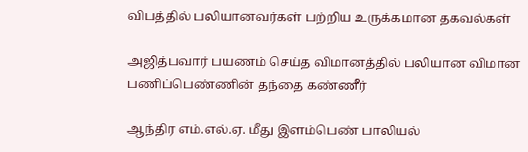விபத்தில் பலியானவர்கள் பற்றிய உருக்கமான தகவல்கள்

அஜித்பவார் பயணம் செய்த விமானத்தில் பலியான விமான பணிப்பெண்ணின் தந்தை கண்ணீர்

ஆந்திர எம்.எல்.ஏ. மீது இளம்பெண் பாலியல்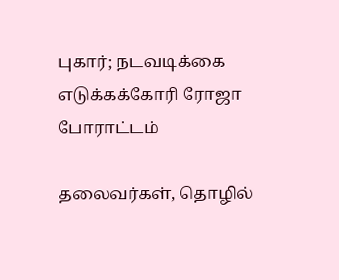புகார்; நடவடிக்கை எடுக்கக்கோரி ரோஜா போராட்டம்

தலைவர்கள், தொழில்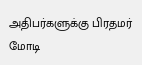அதிபர்களுக்கு பிரதமர் மோடி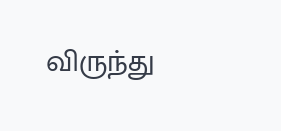விருந்து